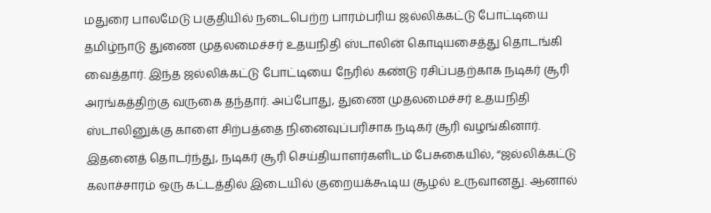மதுரை பாலமேடு பகுதியில் நடைபெற்ற பாரம்பரிய ஜல்லிக்கட்டு போட்டியை தமிழ்நாடு துணை முதலமைச்சர் உதயநிதி ஸ்டாலின் கொடியசைத்து தொடங்கி வைத்தார். இந்த ஜல்லிக்கட்டு போட்டியை நேரில் கண்டு ரசிப்பதற்காக நடிகர் சூரி அரங்கத்திற்கு வருகை தந்தார். அப்போது, துணை முதலமைச்சர் உதயநிதி ஸ்டாலினுக்கு காளை சிற்பத்தை நினைவுப்பரிசாக நடிகர் சூரி வழங்கினார்.
இதனைத் தொடர்ந்து, நடிகர் சூரி செய்தியாளர்களிடம் பேசுகையில், “ஜல்லிக்கட்டு கலாச்சாரம் ஒரு கட்டத்தில் இடையில் குறையக்கூடிய சூழல் உருவானது. ஆனால்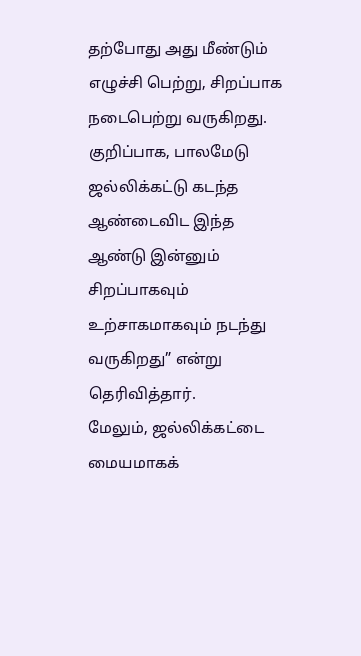தற்போது அது மீண்டும் எழுச்சி பெற்று, சிறப்பாக நடைபெற்று வருகிறது. குறிப்பாக, பாலமேடு ஜல்லிக்கட்டு கடந்த ஆண்டைவிட இந்த ஆண்டு இன்னும் சிறப்பாகவும் உற்சாகமாகவும் நடந்து வருகிறது” என்று தெரிவித்தார்.
மேலும், ஜல்லிக்கட்டை மையமாகக்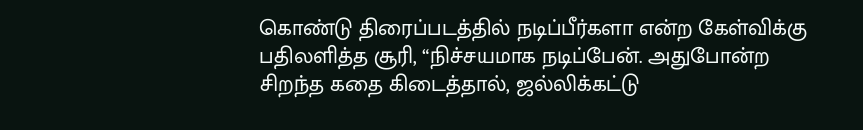கொண்டு திரைப்படத்தில் நடிப்பீர்களா என்ற கேள்விக்கு பதிலளித்த சூரி, “நிச்சயமாக நடிப்பேன். அதுபோன்ற சிறந்த கதை கிடைத்தால், ஜல்லிக்கட்டு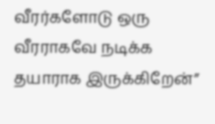வீரர்களோடு ஒரு வீரராகவே நடிக்க தயாராக இருக்கிறேன்”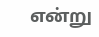என்று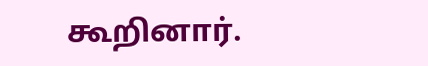கூறினார்.